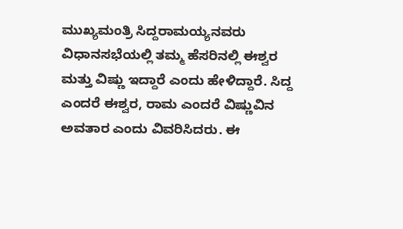ಮುಖ್ಯಮಂತ್ರಿ ಸಿದ್ದರಾಮಯ್ಯನವರು ವಿಧಾನಸಭೆಯಲ್ಲಿ ತಮ್ಮ ಹೆಸರಿನಲ್ಲಿ ಈಶ್ವರ ಮತ್ತು ವಿಷ್ಣು ಇದ್ದಾರೆ ಎಂದು ಹೇಳಿದ್ದಾರೆ. ಸಿದ್ದ ಎಂದರೆ ಈಶ್ವರ, ರಾಮ ಎಂದರೆ ವಿಷ್ಣುವಿನ ಅವತಾರ ಎಂದು ವಿವರಿಸಿದರು. ಈ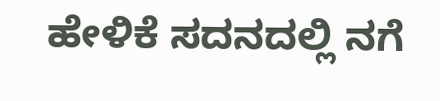ಹೇಳಿಕೆ ಸದನದಲ್ಲಿ ನಗೆ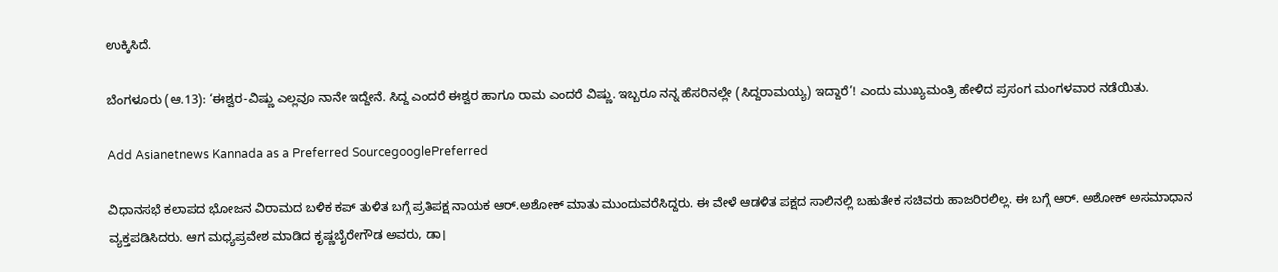ಉಕ್ಕಿಸಿದೆ.

ಬೆಂಗಳೂರು (ಆ.13): ‘ಈಶ್ವರ-ವಿಷ್ಣು ಎಲ್ಲವೂ ನಾನೇ ಇದ್ದೇನೆ. ಸಿದ್ದ ಎಂದರೆ ಈಶ್ವರ ಹಾಗೂ ರಾಮ ಎಂದರೆ ವಿಷ್ಣು. ಇಬ್ಬರೂ ನನ್ನ ಹೆಸರಿನಲ್ಲೇ (ಸಿದ್ದರಾಮಯ್ಯ) ಇದ್ದಾರೆ’! ಎಂದು ಮುಖ್ಯಮಂತ್ರಿ ಹೇಳಿದ ಪ್ರಸಂಗ ಮಂಗಳವಾರ ನಡೆಯಿತು.

Add Asianetnews Kannada as a Preferred SourcegooglePreferred

ವಿಧಾನಸಭೆ ಕಲಾಪದ ಭೋಜನ ವಿರಾಮದ ಬಳಿಕ ಕಪ್‌ ತುಳಿತ ಬಗ್ಗೆ ಪ್ರತಿಪಕ್ಷ ನಾಯಕ ಆರ್‌.ಅಶೋಕ್‌ ಮಾತು ಮುಂದುವರೆಸಿದ್ದರು. ಈ ವೇಳೆ ಆಡಳಿತ ಪಕ್ಷದ ಸಾಲಿನಲ್ಲಿ ಬಹುತೇಕ ಸಚಿವರು ಹಾಜರಿರಲಿಲ್ಲ. ಈ ಬಗ್ಗೆ ಆರ್‌. ಅಶೋಕ್ ಅಸಮಾಧಾನ ವ್ಯಕ್ತಪಡಿಸಿದರು. ಆಗ ಮಧ್ಯಪ್ರವೇಶ ಮಾಡಿದ ಕೃಷ್ಣಬೈರೇಗೌಡ ಅವರು, ಡಾ।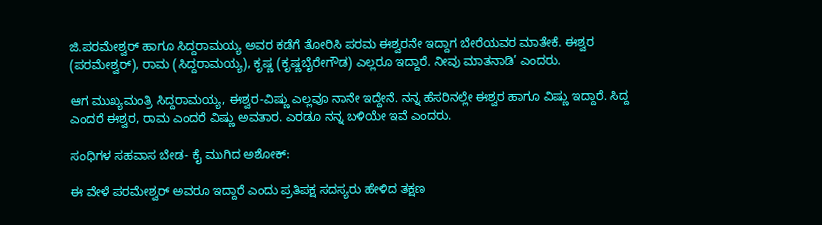ಜಿ.ಪರಮೇಶ್ವರ್‌ ಹಾಗೂ ಸಿದ್ದರಾಮಯ್ಯ ಅವರ ಕಡೆಗೆ ತೋರಿಸಿ ಪರಮ ಈಶ್ವರನೇ ಇದ್ದಾಗ ಬೇರೆಯವರ ಮಾತೇಕೆ. ಈಶ್ವರ (ಪರಮೇಶ್ವರ್), ರಾಮ (ಸಿದ್ದರಾಮಯ್ಯ), ಕೃಷ್ಣ (ಕೃಷ್ಣಬೈರೇಗೌಡ) ಎಲ್ಲರೂ ಇದ್ದಾರೆ. ನೀವು ಮಾತನಾಡಿ’ ಎಂದರು.

ಆಗ ಮುಖ್ಯಮಂತ್ರಿ ಸಿದ್ದರಾಮಯ್ಯ, ಈಶ್ವರ-ವಿಷ್ಣು ಎಲ್ಲವೂ ನಾನೇ ಇದ್ದೇನೆ. ನನ್ನ ಹೆಸರಿನಲ್ಲೇ ಈಶ್ವರ ಹಾಗೂ ವಿಷ್ಣು ಇದ್ದಾರೆ. ಸಿದ್ದ ಎಂದರೆ ಈಶ್ವರ, ರಾಮ ಎಂದರೆ ವಿಷ್ಣು ಅವತಾರ. ಎರಡೂ ನನ್ನ ಬಳಿಯೇ ಇವೆ ಎಂದರು.

ಸಂಧಿಗಳ ಸಹವಾಸ ಬೇಡ- ಕೈ ಮುಗಿದ ಅಶೋಕ್:

ಈ ವೇಳೆ ಪರಮೇಶ್ವರ್‌ ಅವರೂ ಇದ್ದಾರೆ ಎಂದು ಪ್ರತಿಪಕ್ಷ ಸದಸ್ಯರು ಹೇಳಿದ ತಕ್ಷಣ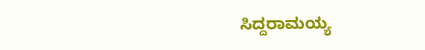ಸಿದ್ದರಾಮಯ್ಯ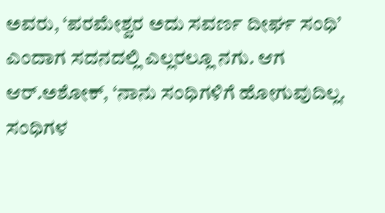ಅವರು, ‘ಪರಮೇಶ್ವರ ಅದು ಸವರ್ಣ ದೀರ್ಘ ಸಂಧಿ’ ಎಂದಾಗ ಸದನದಲ್ಲಿ ಎಲ್ಲರಲ್ಲೂ ನಗು. ಆಗ ಆರ್‌.ಅಶೋಕ್‌, ‘ನಾನು ಸಂಧಿಗಳಿಗೆ ಹೋಗುವುದಿಲ್ಲ. ಸಂಧಿಗಳ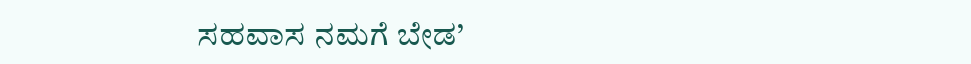ಸಹವಾಸ ನಮಗೆ ಬೇಡ’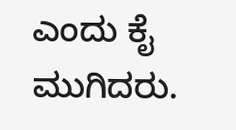ಎಂದು ಕೈ ಮುಗಿದರು.